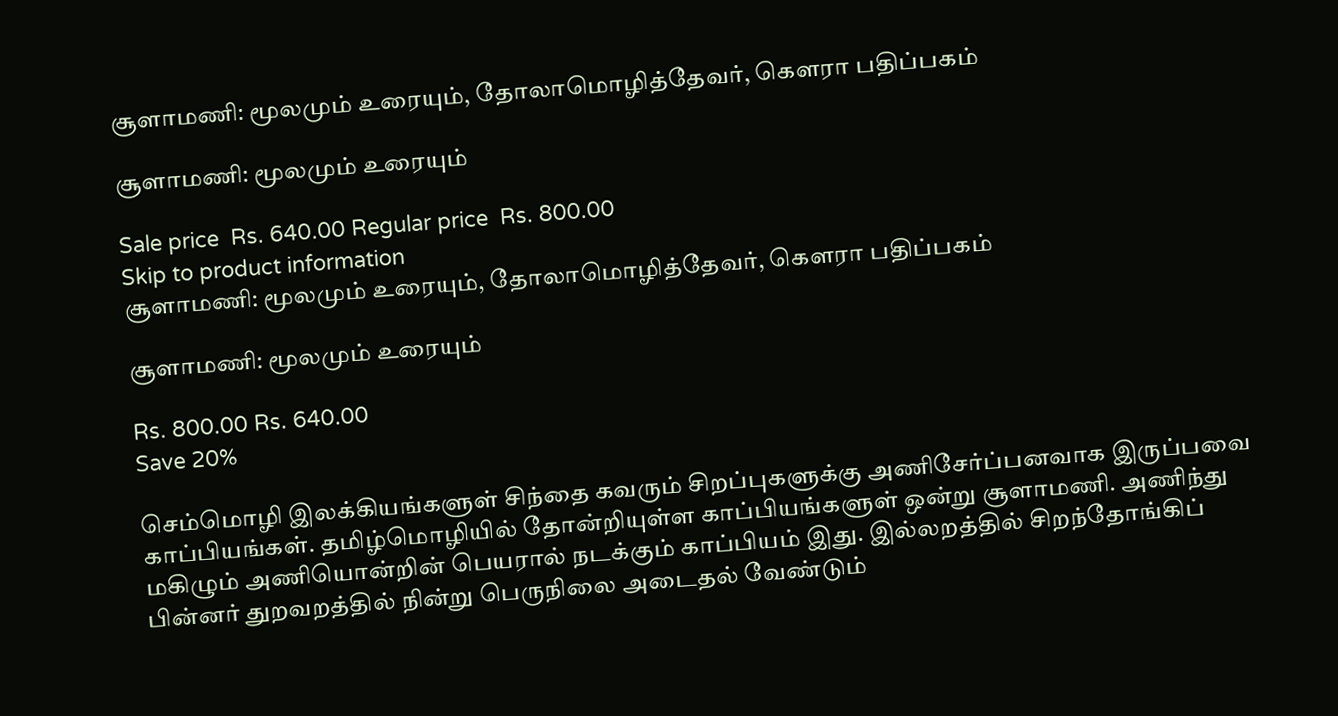சூளாமணி: மூலமும் உரையும், தோலாமொழித்தேவர், கௌரா பதிப்பகம்

சூளாமணி: மூலமும் உரையும்

Sale price  Rs. 640.00 Regular price  Rs. 800.00
Skip to product information
சூளாமணி: மூலமும் உரையும், தோலாமொழித்தேவர், கௌரா பதிப்பகம்

சூளாமணி: மூலமும் உரையும்

Rs. 800.00 Rs. 640.00
Save 20%

செம்மொழி இலக்கியங்களுள் சிந்தை கவரும் சிறப்புகளுக்கு அணிசேர்ப்பனவாக இருப்பவை காப்பியங்கள். தமிழ்மொழியில் தோன்றியுள்ள காப்பியங்களுள் ஒன்று சூளாமணி. அணிந்து மகிழும் அணியொன்றின் பெயரால் நடக்கும் காப்பியம் இது. இல்லறத்தில் சிறந்தோங்கிப் பின்னர் துறவறத்தில் நின்று பெருநிலை அடைதல் வேண்டும்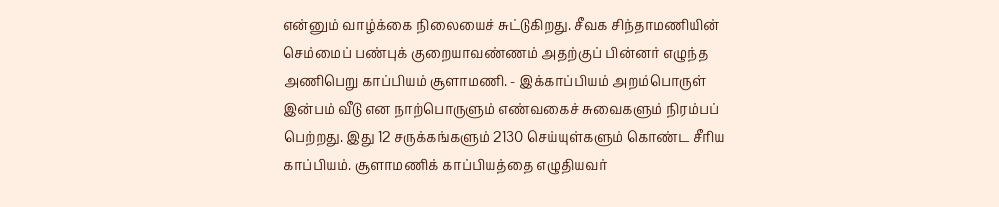என்னும் வாழ்க்கை நிலையைச் சுட்டுகிறது. சீவக சிந்தாமணியின் செம்மைப் பண்புக் குறையாவண்ணம் அதற்குப் பின்னர் எழுந்த அணிபெறு காப்பியம் சூளாமணி. - இக்காப்பியம் அறம்பொருள் இன்பம் வீடு என நாற்பொருளும் எண்வகைச் சுவைகளும் நிரம்பப் பெற்றது. இது 12 சருக்கங்களும் 2130 செய்யுள்களும் கொண்ட சீரிய காப்பியம். சூளாமணிக் காப்பியத்தை எழுதியவர்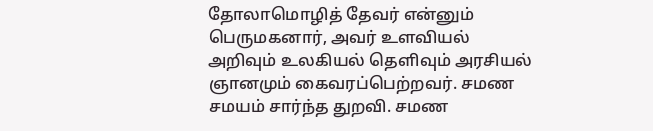தோலாமொழித் தேவர் என்னும் பெருமகனார், அவர் உளவியல் அறிவும் உலகியல் தெளிவும் அரசியல் ஞானமும் கைவரப்பெற்றவர். சமண சமயம் சார்ந்த துறவி. சமண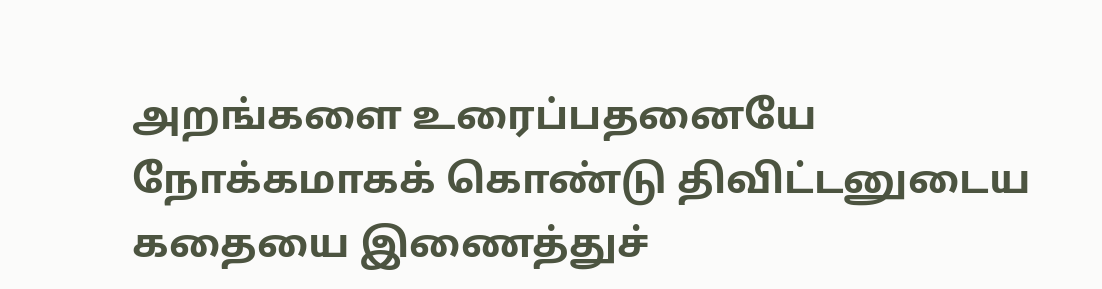அறங்களை உரைப்பதனையே நோக்கமாகக் கொண்டு திவிட்டனுடைய கதையை இணைத்துச்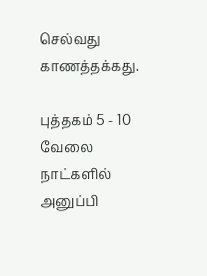செல்வது காணத்தக்கது.

புத்தகம் 5 - 10 வேலை நாட்களில் அனுப்பி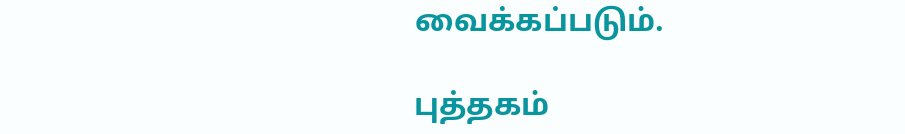வைக்கப்படும்.

புத்தகம்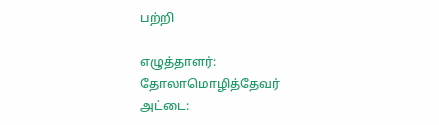பற்றி

எழுத்தாளர்:
தோலாமொழித்தேவர்
அட்டை: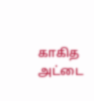காகித அட்டை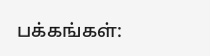பக்கங்கள்: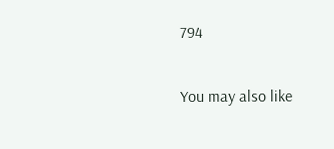794

You may also like